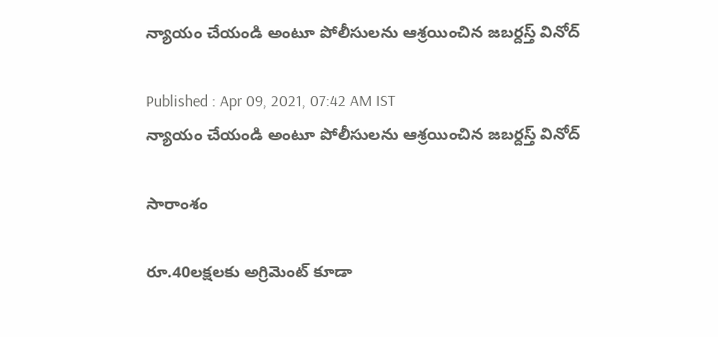న్యాయం చేయండి అంటూ పోలీసులను ఆశ్రయించిన జబర్దస్త్ వినోద్

Published : Apr 09, 2021, 07:42 AM IST
న్యాయం చేయండి అంటూ పోలీసులను ఆశ్రయించిన జబర్దస్త్ వినోద్

సారాంశం

రూ.40లక్షలకు అగ్రిమెంట్ కూడా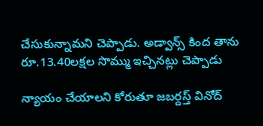చేసుకున్నామని చెప్పాడు. అడ్వాన్స్ కింద తాను రూ.13.40లక్షల సొమ్ము ఇచ్చినట్లు చెప్పాడు

న్యాయం చేయాలని కోరుతూ జబర్దస్త్ వినోద్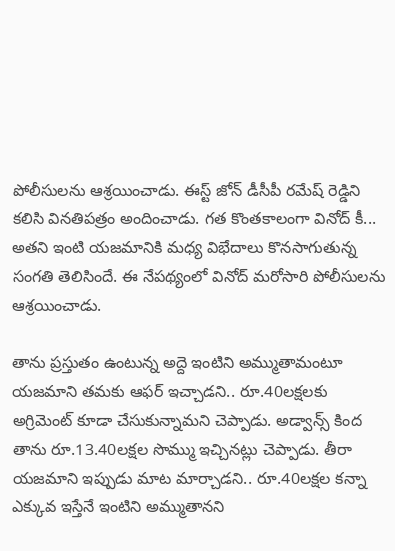పోలీసులను ఆశ్రయించాడు. ఈస్ట్ జోన్ డీసీపీ రమేష్ రెడ్డిని కలిసి వినతిపత్రం అందించాడు. గత కొంతకాలంగా వినోద్ కీ... అతని ఇంటి యజమానికి మధ్య విభేదాలు కొనసాగుతున్న సంగతి తెలిసిందే. ఈ నేపథ్యంలో వినోద్ మరోసారి పోలీసులను ఆశ్రయించాడు.

తాను ప్రస్తుతం ఉంటున్న అద్దె ఇంటిని అమ్ముతామంటూ యజమాని తమకు ఆఫర్ ఇచ్చాడని.. రూ.40లక్షలకు అగ్రిమెంట్ కూడా చేసుకున్నామని చెప్పాడు. అడ్వాన్స్ కింద తాను రూ.13.40లక్షల సొమ్ము ఇచ్చినట్లు చెప్పాడు. తీరా యజమాని ఇప్పుడు మాట మార్చాడని.. రూ.40లక్షల కన్నా ఎక్కువ ఇస్తేనే ఇంటిని అమ్ముతానని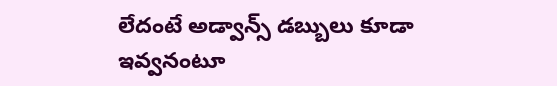లేదంటే అడ్వాన్స్ డబ్బులు కూడా ఇవ్వనంటూ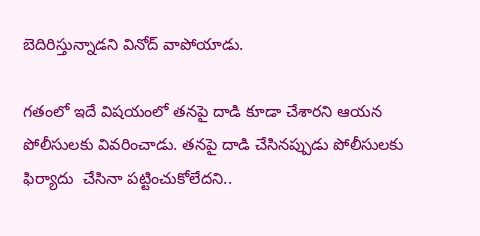బెదిరిస్తున్నాడని వినోద్ వాపోయాడు.

గతంలో ఇదే విషయంలో తనపై దాడి కూడా చేశారని ఆయన పోలీసులకు వివరించాడు. తనపై దాడి చేసినప్పుడు పోలీసులకు ఫిర్యాదు  చేసినా పట్టించుకోలేదని..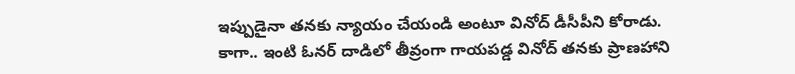ఇప్పుడైనా తనకు న్యాయం చేయండి అంటూ వినోద్ డీసీపీని కోరాడు.
కాగా.. ఇంటి ఓనర్ దాడిలో తీవ్రంగా గాయపడ్డ వినోద్‌ తనకు ప్రాణహాని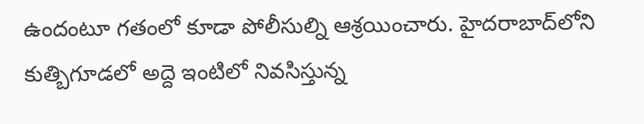ఉందంటూ గతంలో కూడా పోలీసుల్ని ఆశ్రయించారు. హైదరాబాద్‌లోని కుత్బిగూడలో అద్దె ఇంటిలో నివసిస్తున్న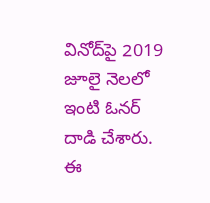వినోద్‌పై 2019 జూలై నెలలో ఇంటి ఓనర్ దాడి చేశారు. ఈ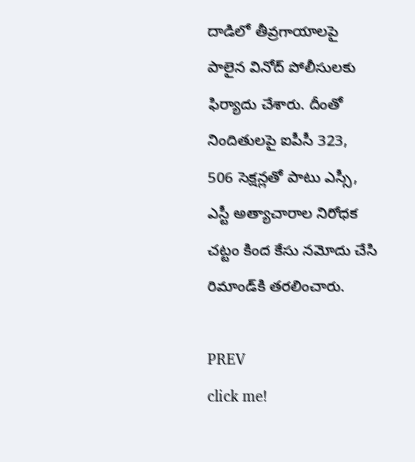దాడిలో తీవ్రగాయాలపై పాలైన వినోద్ పోలీసులకు ఫిర్యాదు చేశారు. దీంతో నిందితులపై ఐపీసీ 323, 506 సెక్షన్లతో పాటు ఎస్సీ, ఎస్టీ అత్యాచారాల నిరోధక చట్టం కింద కేసు నమోదు చేసి రిమాండ్‌కి తరలించారు.

PREV
click me!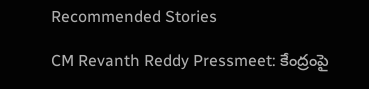Recommended Stories

CM Revanth Reddy Pressmeet: కేంద్రంపై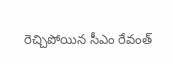రెచ్చిపోయిన సీఎం రేవంత్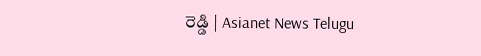రెడ్డి | Asianet News Telugu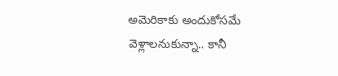అమెరికాకు అందుకోసమే వెళ్లాలనుకున్నా.. కానీ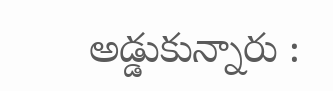అడ్డుకున్నారు :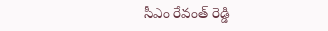సీఎం రేవంత్ రెడ్డి